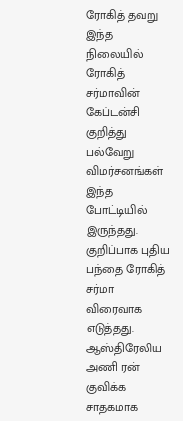ரோகித் தவறு
இந்த நிலையில் ரோகித் சர்மாவின் கேப்டன்சி குறித்து பல்வேறு விமர்சனங்கள் இந்த போட்டியில் இருந்தது. குறிப்பாக புதிய பந்தை ரோகித் சர்மா விரைவாக எடுத்தது. ஆஸ்திரேலிய அணி ரன் குவிக்க சாதகமாக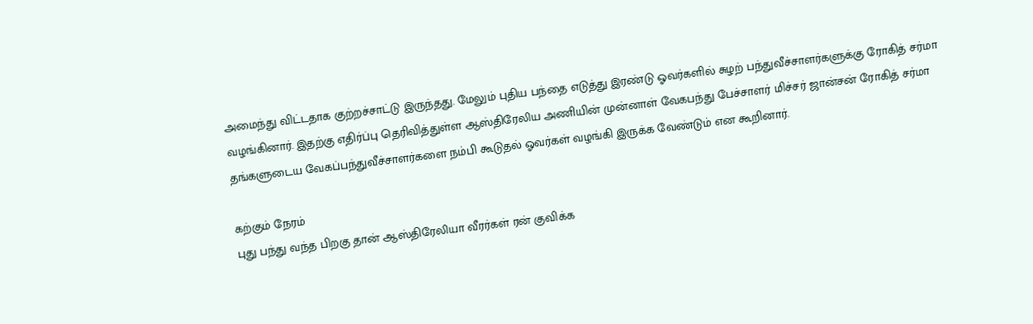அமைந்து விட்டதாக குற்றச்சாட்டு இருந்தது. மேலும் புதிய பந்தை எடுத்து இரண்டு ஓவர்களில் சுழற் பந்துவீச்சாளர்களுக்கு ரோகித் சர்மா வழங்கினார். இதற்கு எதிர்ப்பு தெரிவித்துள்ள ஆஸ்திரேலிய அணியின் முன்னாள் வேகபந்து பேச்சாளர் மிச்சர் ஜான்சன் ரோகித் சர்மா தங்களுடைய வேகப்பந்துவீச்சாளர்களை நம்பி கூடுதல் ஓவர்கள் வழங்கி இருக்க வேண்டும் என கூறினார்.

கற்கும் நேரம்
புது பந்து வந்த பிறகு தான் ஆஸ்திரேலியா வீரர்கள் ரன் குவிக்க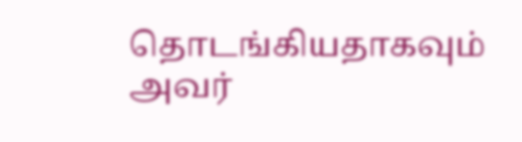தொடங்கியதாகவும் அவர்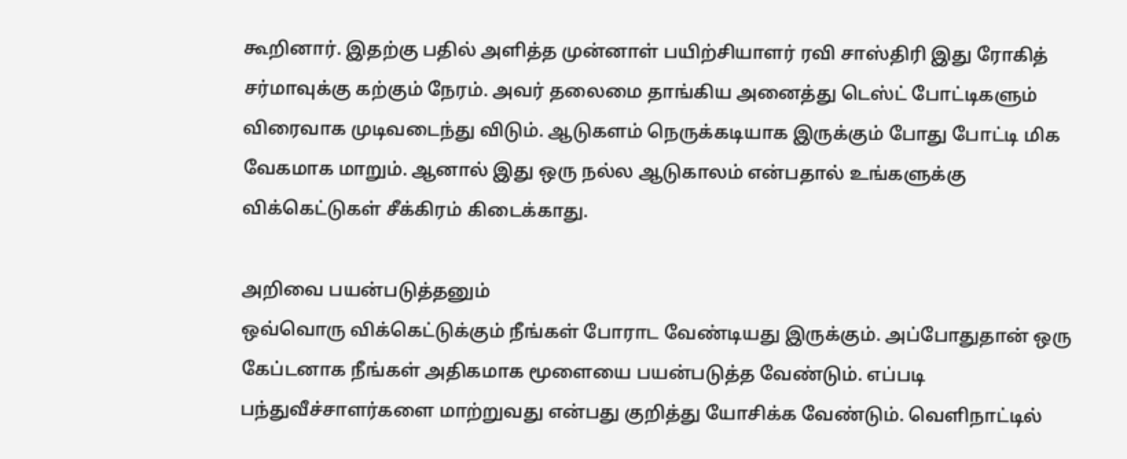கூறினார். இதற்கு பதில் அளித்த முன்னாள் பயிற்சியாளர் ரவி சாஸ்திரி இது ரோகித் சர்மாவுக்கு கற்கும் நேரம். அவர் தலைமை தாங்கிய அனைத்து டெஸ்ட் போட்டிகளும் விரைவாக முடிவடைந்து விடும். ஆடுகளம் நெருக்கடியாக இருக்கும் போது போட்டி மிக வேகமாக மாறும். ஆனால் இது ஒரு நல்ல ஆடுகாலம் என்பதால் உங்களுக்கு விக்கெட்டுகள் சீக்கிரம் கிடைக்காது.

அறிவை பயன்படுத்தனும்
ஒவ்வொரு விக்கெட்டுக்கும் நீங்கள் போராட வேண்டியது இருக்கும். அப்போதுதான் ஒரு கேப்டனாக நீங்கள் அதிகமாக மூளையை பயன்படுத்த வேண்டும். எப்படி பந்துவீச்சாளர்களை மாற்றுவது என்பது குறித்து யோசிக்க வேண்டும். வெளிநாட்டில்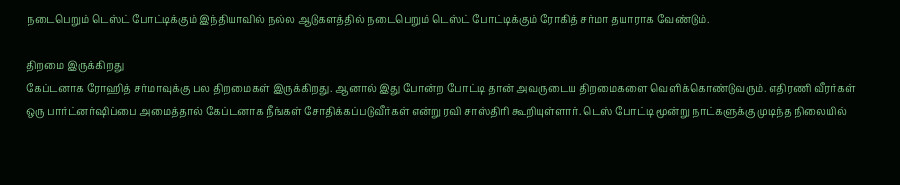நடைபெறும் டெஸ்ட் போட்டிக்கும் இந்தியாவில் நல்ல ஆடுகளத்தில் நடைபெறும் டெஸ்ட் போட்டிக்கும் ரோகித் சர்மா தயாராக வேண்டும்.

திறமை இருக்கிறது
கேப்டனாக ரோஹித் சர்மாவுக்கு பல திறமைகள் இருக்கிறது. ஆனால் இது போன்ற போட்டி தான் அவருடைய திறமைகளை வெளிக்கொண்டுவரும். எதிரணி வீரர்கள் ஒரு பார்ட்னர்ஷிப்பை அமைத்தால் கேப்டனாக நீங்கள் சோதிக்கப்படுவீர்கள் என்று ரவி சாஸ்திரி கூறியுள்ளார். டெஸ் போட்டி மூன்று நாட்களுக்கு முடிந்த நிலையில்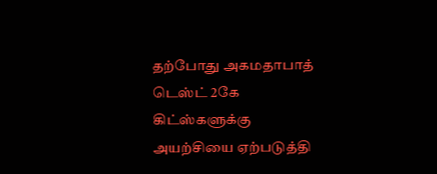தற்போது அகமதாபாத் டெஸ்ட் 2கே கிட்ஸ்களுக்கு அயற்சியை ஏற்படுத்தி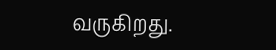வருகிறது.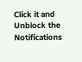Click it and Unblock the Notifications